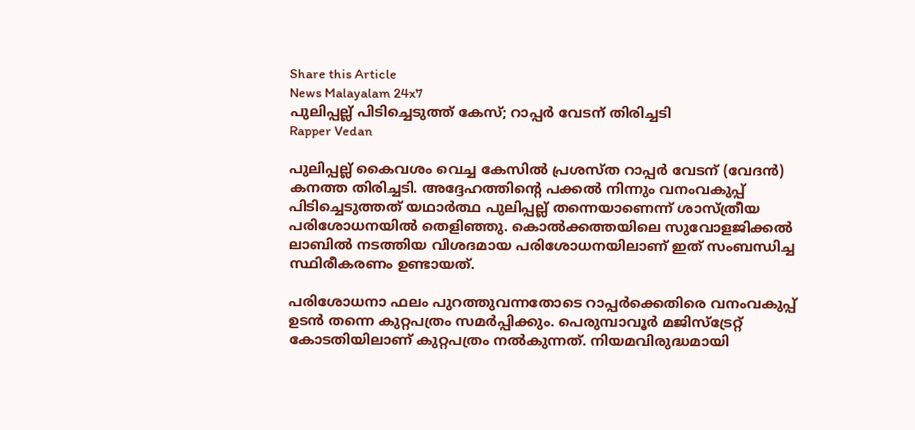Share this Article
News Malayalam 24x7
പുലിപ്പല്ല് പിടിച്ചെടുത്ത് കേസ്; റാപ്പർ വേടന് തിരിച്ചടി
Rapper Vedan

പുലിപ്പല്ല് കൈവശം വെച്ച കേസിൽ പ്രശസ്ത റാപ്പർ വേടന് (വേദൻ) കനത്ത തിരിച്ചടി. അദ്ദേഹത്തിന്റെ പക്കൽ നിന്നും വനംവകുപ്പ് പിടിച്ചെടുത്തത് യഥാർത്ഥ പുലിപ്പല്ല് തന്നെയാണെന്ന് ശാസ്ത്രീയ പരിശോധനയിൽ തെളിഞ്ഞു. കൊൽക്കത്തയിലെ സുവോളജിക്കൽ ലാബിൽ നടത്തിയ വിശദമായ പരിശോധനയിലാണ് ഇത് സംബന്ധിച്ച സ്ഥിരീകരണം ഉണ്ടായത്.

പരിശോധനാ ഫലം പുറത്തുവന്നതോടെ റാപ്പർക്കെതിരെ വനംവകുപ്പ് ഉടൻ തന്നെ കുറ്റപത്രം സമർപ്പിക്കും. പെരുമ്പാവൂർ മജിസ്‌ട്രേറ്റ് കോടതിയിലാണ് കുറ്റപത്രം നൽകുന്നത്. നിയമവിരുദ്ധമായി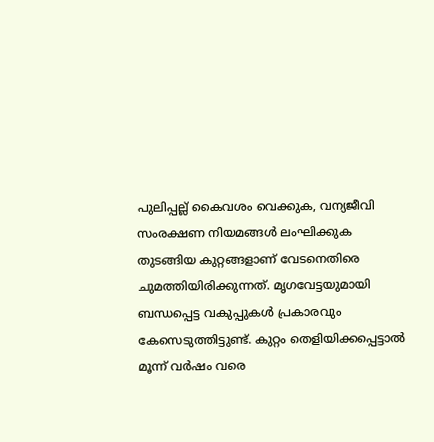പുലിപ്പല്ല് കൈവശം വെക്കുക, വന്യജീവി സംരക്ഷണ നിയമങ്ങൾ ലംഘിക്കുക തുടങ്ങിയ കുറ്റങ്ങളാണ് വേടനെതിരെ ചുമത്തിയിരിക്കുന്നത്. മൃഗവേട്ടയുമായി ബന്ധപ്പെട്ട വകുപ്പുകൾ പ്രകാരവും കേസെടുത്തിട്ടുണ്ട്. കുറ്റം തെളിയിക്കപ്പെട്ടാൽ മൂന്ന് വർഷം വരെ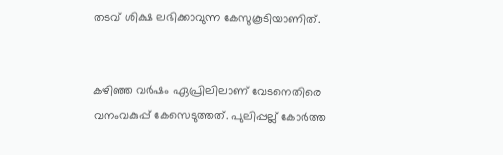തടവ് ശിക്ഷ ലഭിക്കാവുന്ന കേസുകൂടിയാണിത്.


കഴിഞ്ഞ വർഷം ഏപ്രിലിലാണ് വേടനെതിരെ വനംവകുപ്പ് കേസെടുത്തത്. പുലിപ്പല്ല് കോർത്ത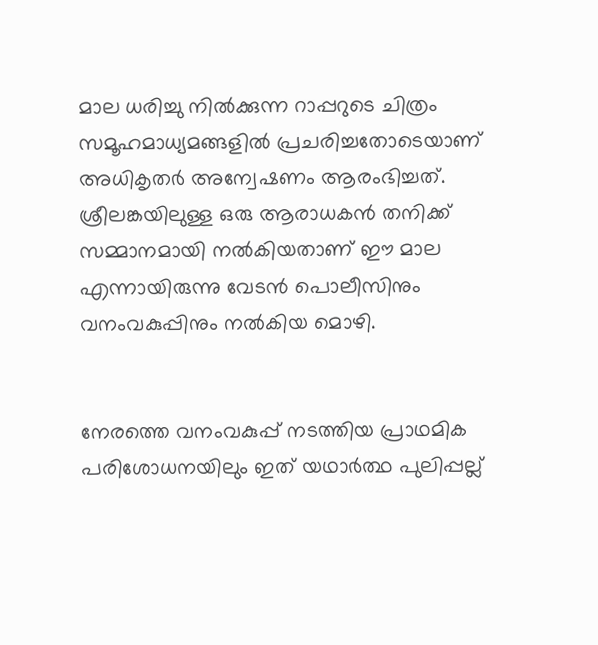മാല ധരിച്ചു നിൽക്കുന്ന റാപ്പറുടെ ചിത്രം സമൂഹമാധ്യമങ്ങളിൽ പ്രചരിച്ചതോടെയാണ് അധികൃതർ അന്വേഷണം ആരംഭിച്ചത്. ശ്രീലങ്കയിലുള്ള ഒരു ആരാധകൻ തനിക്ക് സമ്മാനമായി നൽകിയതാണ് ഈ മാല എന്നായിരുന്നു വേടൻ പൊലീസിനും വനംവകുപ്പിനും നൽകിയ മൊഴി.


നേരത്തെ വനംവകുപ്പ് നടത്തിയ പ്രാഥമിക പരിശോധനയിലും ഇത് യഥാർത്ഥ പുലിപ്പല്ല്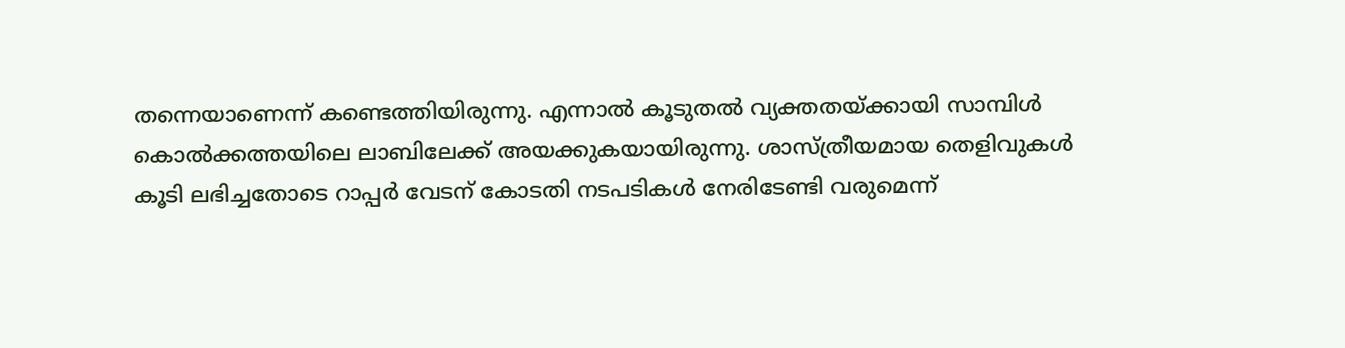തന്നെയാണെന്ന് കണ്ടെത്തിയിരുന്നു. എന്നാൽ കൂടുതൽ വ്യക്തതയ്ക്കായി സാമ്പിൾ കൊൽക്കത്തയിലെ ലാബിലേക്ക് അയക്കുകയായിരുന്നു. ശാസ്ത്രീയമായ തെളിവുകൾ കൂടി ലഭിച്ചതോടെ റാപ്പർ വേടന് കോടതി നടപടികൾ നേരിടേണ്ടി വരുമെന്ന്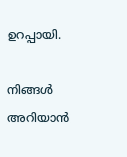ഉറപ്പായി.

നിങ്ങൾ അറിയാൻ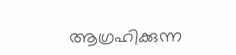ആഗ്രഹിക്കുന്ന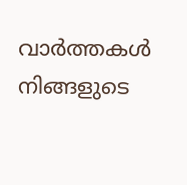വാർത്തകൾ നിങ്ങളുടെ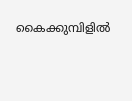കൈക്കുമ്പിളിൽ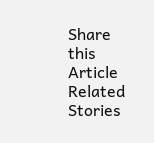Share this Article
Related Stories